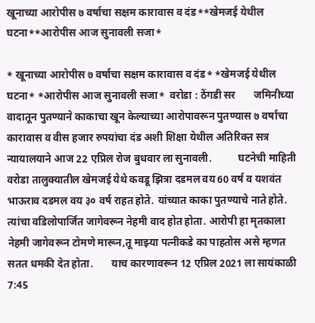खूनाच्या आरोपीस ७ वर्षाचा सक्षम कारावास व दंड**खेमजई येथील घटना**आरोपीस आज सुनावली सजा*

* खूनाच्या आरोपीस ७ वर्षाचा सक्षम कारावास व दंड* *खेमजई येथील घटना* *आरोपीस आज सुनावली सजा*  वरोडा : ठेंगडी सर       जमिनीच्या वादातून पुतण्याने काकाचा खून केल्याच्या आरोपावरून पुतण्यास ७ वर्षाचा कारावास व वीस हजार रुपयांचा दंड अशी शिक्षा येथील अतिरिक्त सत्र न्यायालयाने आज 22 एप्रिल रोज बुधवार ला सुनावली.          घटनेची माहिती वरोडा तालुक्यातील खेमजई येथे कवडू झित्रा दडमल वय 60 वर्ष व यशवंत भाऊराव दडमल वय ३० वर्ष राहत होते. यांच्यात काका पुतण्याचे नाते होते. त्यांचा वडिलोपार्जित जागेवरून नेहमी वाद होत होता. आरोपी हा मृतकाला नेहमी जागेवरून टोमणे मारून,तू माझ्या पत्नीकडे का पाहतोस असे म्हणत सतत धमकी देत होता.       याच कारणावरून 12 एप्रिल 2021 ला सायंकाळी 7:45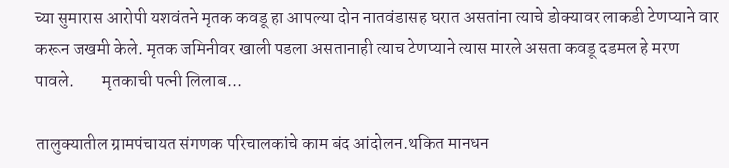च्या सुमारास आरोपी यशवंतने मृतक कवडू हा आपल्या दोन नातवंडासह घरात असतांना त्याचे डोक्यावर लाकडी टेणप्याने वार करून जखमी केले. मृतक जमिनीवर खाली पडला असतानाही त्याच टेणप्याने त्यास मारले असता कवडू दडमल हे मरण पावले.        मृतकाची पत्नी लिलाब...

तालुक्यातील ग्रामपंचायत संगणक परिचालकांचे काम बंद आंदोलन.थकित मानधन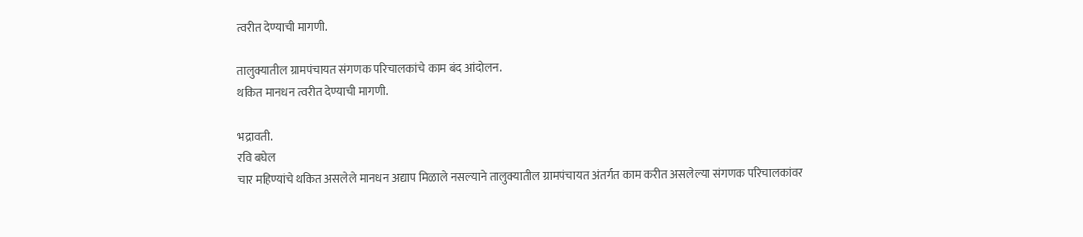त्वरीत देण्याची मागणी.

तालुक्यातील ग्रामपंचायत संगणक परिचालकांचे काम बंद आंदोलन.
थकित मानधन त्वरीत देण्याची मागणी.

भद्रावती.
रवि बघेल
चार महिण्यांचे थकित असलेले मानधन अद्याप मिळाले नसल्याने तालुक्यातील ग्रामपंचायत अंतर्गत काम करीत असलेल्या संगणक परिचालकांवर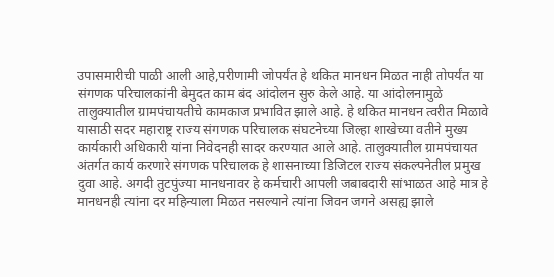उपासमारीची पाळी आली आहे,परीणामी जोपर्यंत हे थकित मानधन मिळत नाही तोपर्यंत या संगणक परिचालकांनी बेमुदत काम बंद आंदोलन सुरु केले आहे. या आंदोलनामुळे तालुक्यातील ग्रामपंचायतीचे कामकाज प्रभावित झाले आहे. हे थकित मानधन त्वरीत मिळावे यासाठी सदर महाराष्ट्र राज्य संगणक परिचालक संघटनेच्या जिल्हा शाखेच्या वतीने मुख्य कार्यकारी अधिकारी यांना निवेदनही सादर करण्यात आले आहे. तालुक्यातील ग्रामपंचायत अंतर्गत कार्य करणारे संगणक परिचालक हे शासनाच्या डिजिटल राज्य संकल्पनेतील प्रमुख दुवा आहे. अगदी तुटपुंज्या मानधनावर हे कर्मचारी आपली जबाबदारी सांभाळत आहे मात्र हे मानधनही त्यांना दर महिन्याला मिळत नसल्याने त्यांना जिवन जगने असह्य झाले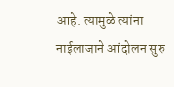आहे. त्यामुळे त्यांना नाईलाजाने आंदोलन सुरु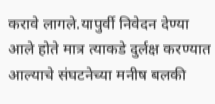करावे लागले.यापुर्वी निवेदन देण्या आले होते मात्र त्याकडे दुर्लक्ष करण्यात आल्याचे संघटनेच्या मनीष बलकी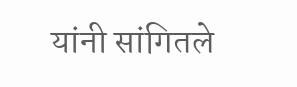यांनी सांगितले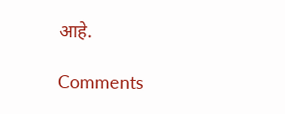आहे.

Comments